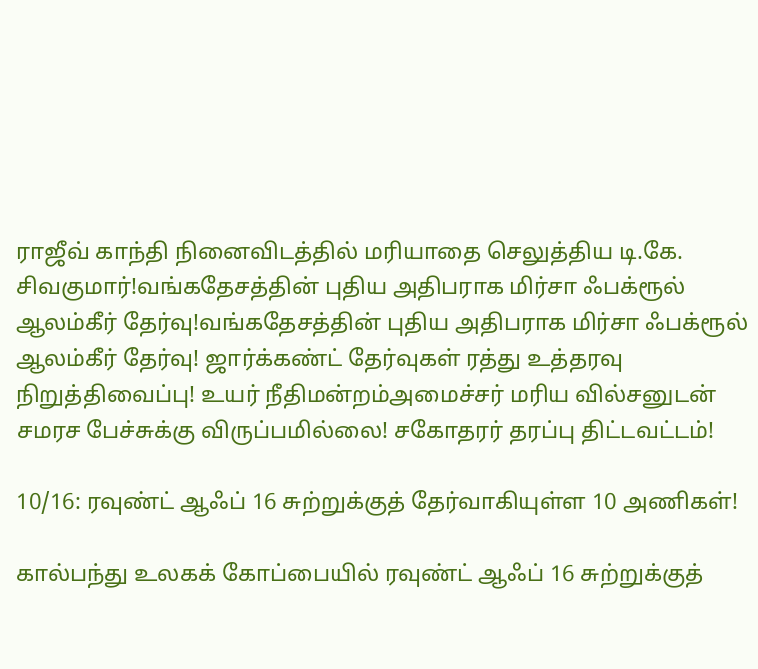ராஜீவ் காந்தி நினைவிடத்தில் மரியாதை செலுத்திய டி.கே. சிவகுமார்!வங்கதேசத்தின் புதிய அதிபராக மிர்சா ஃபக்ரூல் ஆலம்கீர் தேர்வு!வங்கதேசத்தின் புதிய அதிபராக மிர்சா ஃபக்ரூல் ஆலம்கீர் தேர்வு! ஜார்க்கண்ட் தேர்வுகள் ரத்து உத்தரவு நிறுத்திவைப்பு! உயர் நீதிமன்றம்அமைச்சர் மரிய வில்சனுடன் சமரச பேச்சுக்கு விருப்பமில்லை! சகோதரர் தரப்பு திட்டவட்டம்!

10/16: ரவுண்ட் ஆஃப் 16 சுற்றுக்குத் தேர்வாகியுள்ள 10 அணிகள்!

கால்பந்து உலகக் கோப்பையில் ரவுண்ட் ஆஃப் 16 சுற்றுக்குத்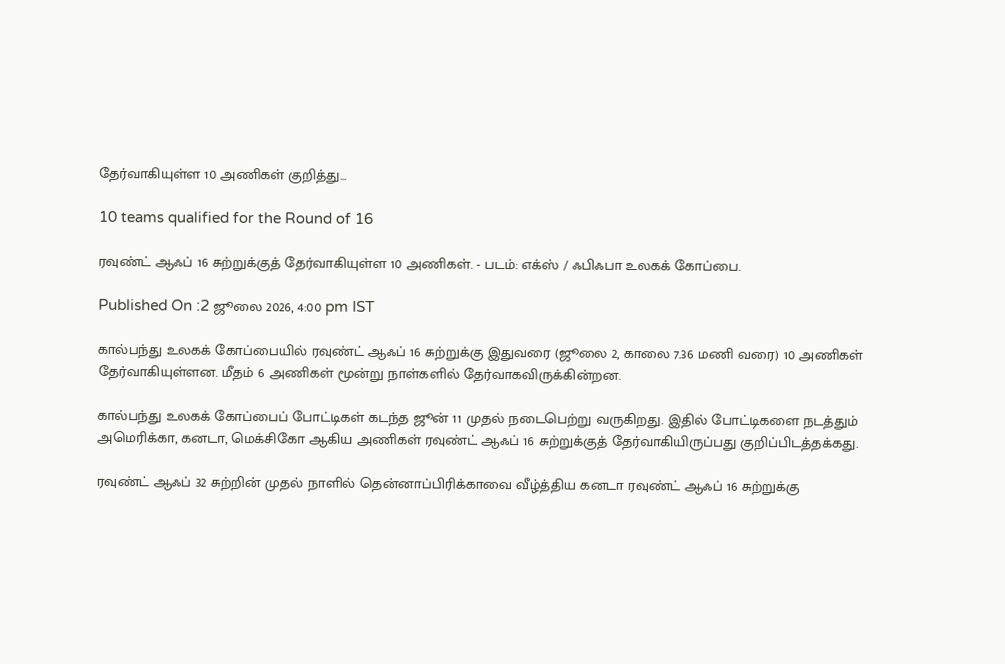தேர்வாகியுள்ள 10 அணிகள் குறித்து...

10 teams qualified for the Round of 16

ரவுண்ட் ஆஃப் 16 சுற்றுக்குத் தேர்வாகியுள்ள 10 அணிகள். - படம்: எக்ஸ் / ஃபிஃபா உலகக் கோப்பை.

Published On :2 ஜூலை 2026, 4:00 pm IST

கால்பந்து உலகக் கோப்பையில் ரவுண்ட் ஆஃப் 16 சுற்றுக்கு இதுவரை (ஜூலை 2, காலை 7.36 மணி வரை) 10 அணிகள் தேர்வாகியுள்ளன. மீதம் 6 அணிகள் மூன்று நாள்களில் தேர்வாகவிருக்கின்றன.

கால்பந்து உலகக் கோப்பைப் போட்டிகள் கடந்த ஜூன் 11 முதல் நடைபெற்று வருகிறது. இதில் போட்டிகளை நடத்தும் அமெரிக்கா, கனடா, மெக்சிகோ ஆகிய அணிகள் ரவுண்ட் ஆஃப் 16 சுற்றுக்குத் தேர்வாகியிருப்பது குறிப்பிடத்தக்கது.

ரவுண்ட் ஆஃப் 32 சுற்றின் முதல் நாளில் தென்னாப்பிரிக்காவை வீழ்த்திய கனடா ரவுண்ட் ஆஃப் 16 சுற்றுக்கு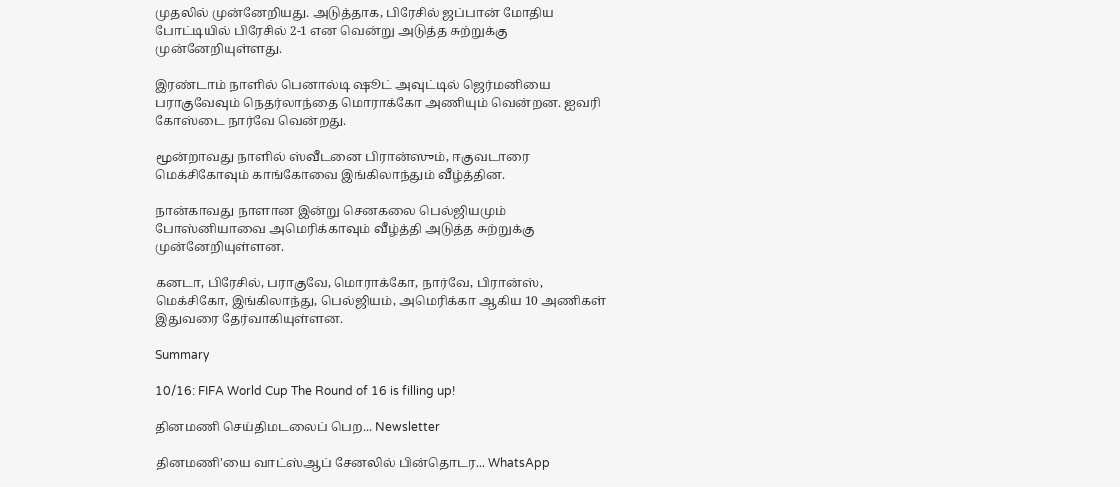முதலில் முன்னேறியது. அடுத்தாக, பிரேசில் ஜப்பான் மோதிய போட்டியில் பிரேசில் 2-1 என வென்று அடுத்த சுற்றுக்கு முன்னேறியுள்ளது.

இரண்டாம் நாளில் பெனால்டி ஷூட் அவுட்டில் ஜெர்மனியை பராகுவேவும் நெதர்லாந்தை மொராக்கோ அணியும் வென்றன. ஐவரி கோஸ்டை நார்வே வென்றது.

மூன்றாவது நாளில் ஸ்வீடனை பிரான்ஸும், ஈகுவடாரை மெக்சிகோவும் காங்கோவை இங்கிலாந்தும் வீழ்த்தின.

நான்காவது நாளான இன்று செனகலை பெல்ஜியமும் போஸ்னியாவை அமெரிக்காவும் வீழ்த்தி அடுத்த சுற்றுக்கு முன்னேறியுள்ளன.

கனடா, பிரேசில், பராகுவே, மொராக்கோ, நார்வே, பிரான்ஸ், மெக்சிகோ, இங்கிலாந்து, பெல்ஜியம், அமெரிக்கா ஆகிய 10 அணிகள் இதுவரை தேர்வாகியுள்ளன.

Summary

10/16: FIFA World Cup The Round of 16 is filling up!

தினமணி செய்திமடலைப் பெற... Newsletter

தினமணி'யை வாட்ஸ்ஆப் சேனலில் பின்தொடர... WhatsApp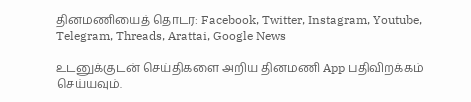தினமணியைத் தொடர: Facebook, Twitter, Instagram, Youtube, Telegram, Threads, Arattai, Google News

உடனுக்குடன் செய்திகளை அறிய தினமணி App பதிவிறக்கம் செய்யவும்.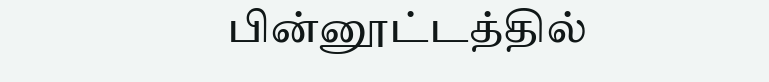பின்னூட்டத்தில்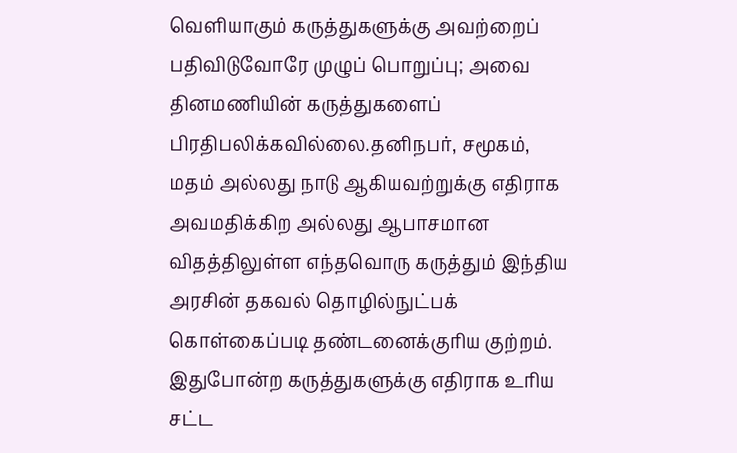வெளியாகும் கருத்துகளுக்கு அவற்றைப் பதிவிடுவோரே முழுப் பொறுப்பு; அவை தினமணியின் கருத்துகளைப் பிரதிபலிக்கவில்லை.தனிநபர், சமூகம், மதம் அல்லது நாடு ஆகியவற்றுக்கு எதிராக அவமதிக்கிற அல்லது ஆபாசமான விதத்திலுள்ள எந்தவொரு கருத்தும் இந்திய அரசின் தகவல் தொழில்நுட்பக் கொள்கைப்படி தண்டனைக்குரிய குற்றம். இதுபோன்ற கருத்துகளுக்கு எதிராக உரிய சட்ட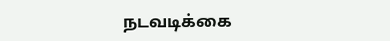நடவடிக்கை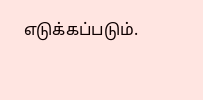எடுக்கப்படும்.